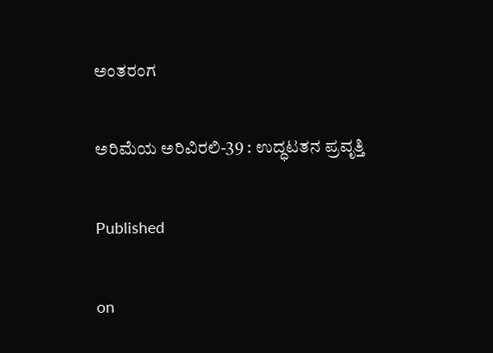ಅಂತರಂಗ

ಅರಿಮೆಯ ಅರಿವಿರಲಿ-39 : ಉದ್ಧಟತನ ಪ್ರವೃತ್ತಿ

Published

on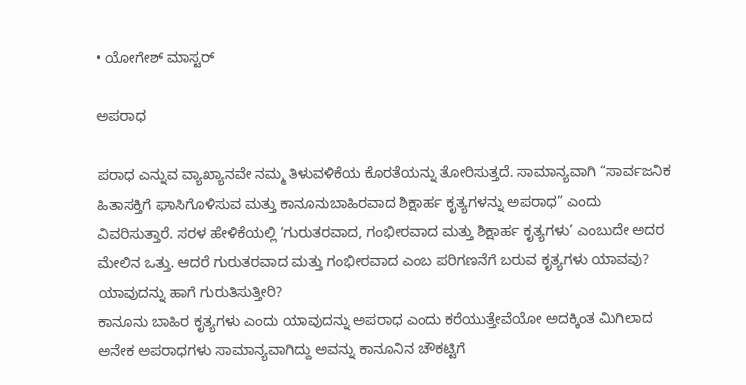• ಯೋಗೇಶ್ ಮಾಸ್ಟರ್

ಅಪರಾಧ

ಪರಾಧ ಎನ್ನುವ ವ್ಯಾಖ್ಯಾನವೇ ನಮ್ಮ ತಿಳುವಳಿಕೆಯ ಕೊರತೆಯನ್ನು ತೋರಿಸುತ್ತದೆ. ಸಾಮಾನ್ಯವಾಗಿ “ಸಾರ್ವಜನಿಕ ಹಿತಾಸಕ್ತಿಗೆ ಘಾಸಿಗೊಳಿಸುವ ಮತ್ತು ಕಾನೂನುಬಾಹಿರವಾದ ಶಿಕ್ಷಾರ್ಹ ಕೃತ್ಯಗಳನ್ನು ಅಪರಾಧ” ಎಂದು ವಿವರಿಸುತ್ತಾರೆ. ಸರಳ ಹೇಳಿಕೆಯಲ್ಲಿ ‘ಗುರುತರವಾದ, ಗಂಭೀರವಾದ ಮತ್ತು ಶಿಕ್ಷಾರ್ಹ ಕೃತ್ಯಗಳು’ ಎಂಬುದೇ ಅದರ ಮೇಲಿನ ಒತ್ತು. ಆದರೆ ಗುರುತರವಾದ ಮತ್ತು ಗಂಭೀರವಾದ ಎಂಬ ಪರಿಗಣನೆಗೆ ಬರುವ ಕೃತ್ಯಗಳು ಯಾವವು? ಯಾವುದನ್ನು ಹಾಗೆ ಗುರುತಿಸುತ್ತೀರಿ?
ಕಾನೂನು ಬಾಹಿರ ಕೃತ್ಯಗಳು ಎಂದು ಯಾವುದನ್ನು ಅಪರಾಧ ಎಂದು ಕರೆಯುತ್ತೇವೆಯೋ ಅದಕ್ಕಿಂತ ಮಿಗಿಲಾದ ಅನೇಕ ಅಪರಾಧಗಳು ಸಾಮಾನ್ಯವಾಗಿದ್ದು ಅವನ್ನು ಕಾನೂನಿನ ಚೌಕಟ್ಟಿಗೆ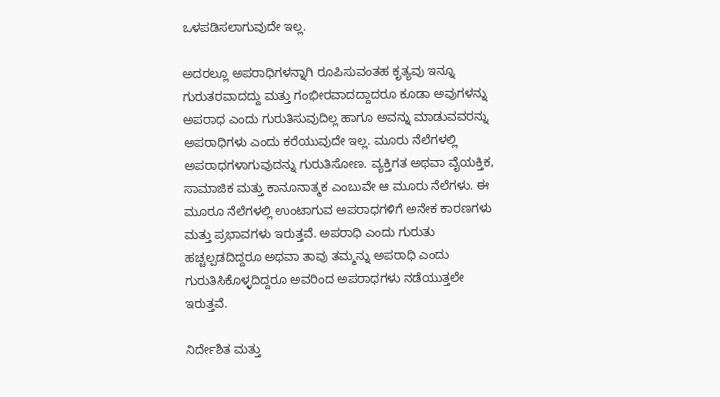ಒಳಪಡಿಸಲಾಗುವುದೇ ಇಲ್ಲ.

ಅದರಲ್ಲೂ ಅಪರಾಧಿಗಳನ್ನಾಗಿ ರೂಪಿಸುವಂತಹ ಕೃತ್ಯವು ಇನ್ನೂ ಗುರುತರವಾದದ್ದು ಮತ್ತು ಗಂಭೀರವಾದದ್ದಾದರೂ ಕೂಡಾ ಅವುಗಳನ್ನು ಅಪರಾಧ ಎಂದು ಗುರುತಿಸುವುದಿಲ್ಲ ಹಾಗೂ ಅವನ್ನು ಮಾಡುವವರನ್ನು ಅಪರಾಧಿಗಳು ಎಂದು ಕರೆಯುವುದೇ ಇಲ್ಲ. ಮೂರು ನೆಲೆಗಳಲ್ಲಿ ಅಪರಾಧಗಳಾಗುವುದನ್ನು ಗುರುತಿಸೋಣ. ವ್ಯಕ್ತಿಗತ ಅಥವಾ ವೈಯಕ್ತಿಕ, ಸಾಮಾಜಿಕ ಮತ್ತು ಕಾನೂನಾತ್ಮಕ ಎಂಬುವೇ ಆ ಮೂರು ನೆಲೆಗಳು. ಈ ಮೂರೂ ನೆಲೆಗಳಲ್ಲಿ ಉಂಟಾಗುವ ಅಪರಾಧಗಳಿಗೆ ಅನೇಕ ಕಾರಣಗಳು ಮತ್ತು ಪ್ರಭಾವಗಳು ಇರುತ್ತವೆ. ಅಪರಾಧಿ ಎಂದು ಗುರುತು ಹಚ್ಚಲ್ಪಡದಿದ್ದರೂ ಅಥವಾ ತಾವು ತಮ್ಮನ್ನು ಅಪರಾಧಿ ಎಂದು ಗುರುತಿಸಿಕೊಳ್ಳದಿದ್ದರೂ ಅವರಿಂದ ಅಪರಾಧಗಳು ನಡೆಯುತ್ತಲೇ ಇರುತ್ತವೆ.

ನಿರ್ದೇಶಿತ ಮತ್ತು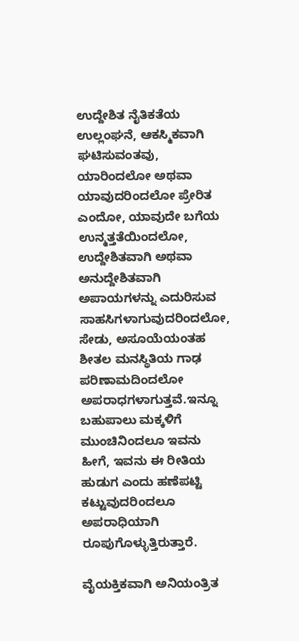ಉದ್ದೇಶಿತ ನೈತಿಕತೆಯ ಉಲ್ಲಂಘನೆ, ಆಕಸ್ಮಿಕವಾಗಿ ಘಟಿಸುವಂತವು, ಯಾರಿಂದಲೋ ಅಥವಾ ಯಾವುದರಿಂದಲೋ ಪ್ರೇರಿತ ಎಂದೋ, ಯಾವುದೇ ಬಗೆಯ ಉನ್ಮತ್ತತೆಯಿಂದಲೋ, ಉದ್ದೇಶಿತವಾಗಿ ಅಥವಾ ಅನುದ್ದೇಶಿತವಾಗಿ ಅಪಾಯಗಳನ್ನು ಎದುರಿಸುವ ಸಾಹಸಿಗಳಾಗುವುದರಿಂದಲೋ, ಸೇಡು, ಅಸೂಯೆಯಂತಹ ಶೀತಲ ಮನಸ್ಥಿತಿಯ ಗಾಢ ಪರಿಣಾಮದಿಂದಲೋ ಅಪರಾಧಗಳಾಗುತ್ತವೆ.ಇನ್ನೂ ಬಹುಪಾಲು ಮಕ್ಕಳಿಗೆ ಮುಂಚಿನಿಂದಲೂ ಇವನು ಹೀಗೆ, ಇವನು ಈ ರೀತಿಯ ಹುಡುಗ ಎಂದು ಹಣೆಪಟ್ಟಿ ಕಟ್ಟುವುದರಿಂದಲೂ ಅಪರಾಧಿಯಾಗಿ ರೂಪುಗೊಳ್ಳುತ್ತಿರುತ್ತಾರೆ.

ವೈಯಕ್ತಿಕವಾಗಿ ಅನಿಯಂತ್ರಿತ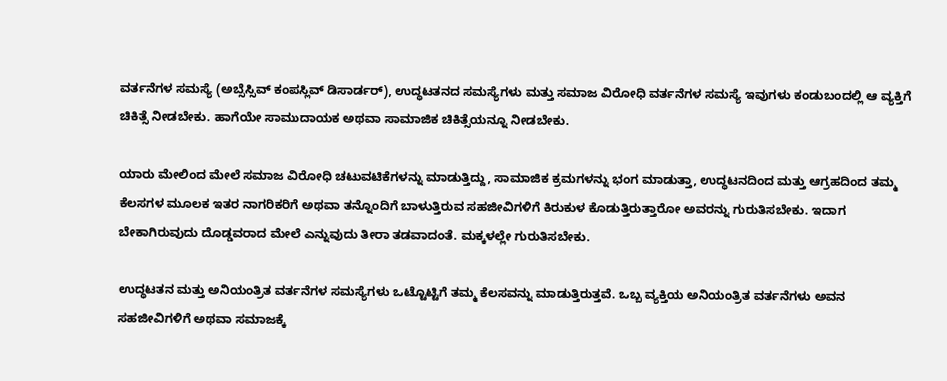ವರ್ತನೆಗಳ ಸಮಸ್ಯೆ (ಅಬ್ಸೆಸ್ಸಿವ್ ಕಂಪಸ್ಲಿವ್ ಡಿಸಾರ್ಡರ್), ಉದ್ಧಟತನದ ಸಮಸ್ಯೆಗಳು ಮತ್ತು ಸಮಾಜ ವಿರೋಧಿ ವರ್ತನೆಗಳ ಸಮಸ್ಯೆ ಇವುಗಳು ಕಂಡುಬಂದಲ್ಲಿ ಆ ವ್ಯಕ್ತಿಗೆ ಚಿಕಿತ್ಸೆ ನೀಡಬೇಕು. ಹಾಗೆಯೇ ಸಾಮುದಾಯಕ ಅಥವಾ ಸಾಮಾಜಿಕ ಚಿಕಿತ್ಸೆಯನ್ನೂ ನೀಡಬೇಕು.

ಯಾರು ಮೇಲಿಂದ ಮೇಲೆ ಸಮಾಜ ವಿರೋಧಿ ಚಟುವಟಿಕೆಗಳನ್ನು ಮಾಡುತ್ತಿದ್ದು, ಸಾಮಾಜಿಕ ಕ್ರಮಗಳನ್ನು ಭಂಗ ಮಾಡುತ್ತಾ, ಉದ್ಧಟನದಿಂದ ಮತ್ತು ಆಗ್ರಹದಿಂದ ತಮ್ಮ ಕೆಲಸಗಳ ಮೂಲಕ ಇತರ ನಾಗರಿಕರಿಗೆ ಅಥವಾ ತನ್ನೊಂದಿಗೆ ಬಾಳುತ್ತಿರುವ ಸಹಜೀವಿಗಳಿಗೆ ಕಿರುಕುಳ ಕೊಡುತ್ತಿರುತ್ತಾರೋ ಅವರನ್ನು ಗುರುತಿಸಬೇಕು. ಇದಾಗ ಬೇಕಾಗಿರುವುದು ದೊಡ್ಡವರಾದ ಮೇಲೆ ಎನ್ನುವುದು ತೀರಾ ತಡವಾದಂತೆ. ಮಕ್ಕಳಲ್ಲೇ ಗುರುತಿಸಬೇಕು.

ಉದ್ಧಟತನ ಮತ್ತು ಅನಿಯಂತ್ರಿತ ವರ್ತನೆಗಳ ಸಮಸ್ಯೆಗಳು ಒಟ್ಟೊಟ್ಟಿಗೆ ತಮ್ಮ ಕೆಲಸವನ್ನು ಮಾಡುತ್ತಿರುತ್ತವೆ. ಒಬ್ಬ ವ್ಯಕ್ತಿಯ ಅನಿಯಂತ್ರಿತ ವರ್ತನೆಗಳು ಅವನ ಸಹಜೀವಿಗಳಿಗೆ ಅಥವಾ ಸಮಾಜಕ್ಕೆ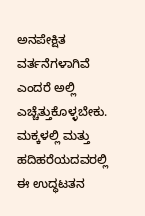ಅನಪೇಕ್ಷಿತ ವರ್ತನೆಗಳಾಗಿವೆ ಎಂದರೆ ಅಲ್ಲಿ ಎಚ್ಚೆತ್ತುಕೊಳ್ಳಬೇಕು. ಮಕ್ಕಳಲ್ಲಿ ಮತ್ತು ಹದಿಹರೆಯದವರಲ್ಲಿ ಈ ಉದ್ಧಟತನ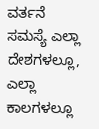ವರ್ತನೆ ಸಮಸ್ಯೆ ಎಲ್ಲಾ ದೇಶಗಳಲ್ಲೂ, ಎಲ್ಲಾ ಕಾಲಗಳಲ್ಲೂ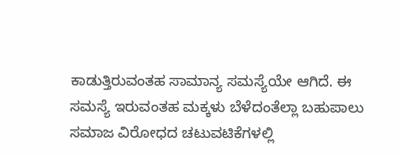ಕಾಡುತ್ತಿರುವಂತಹ ಸಾಮಾನ್ಯ ಸಮಸ್ಯೆಯೇ ಆಗಿದೆ. ಈ ಸಮಸ್ಯೆ ಇರುವಂತಹ ಮಕ್ಕಳು ಬೆಳೆದಂತೆಲ್ಲಾ ಬಹುಪಾಲು ಸಮಾಜ ವಿರೋಧದ ಚಟುವಟಿಕೆಗಳಲ್ಲಿ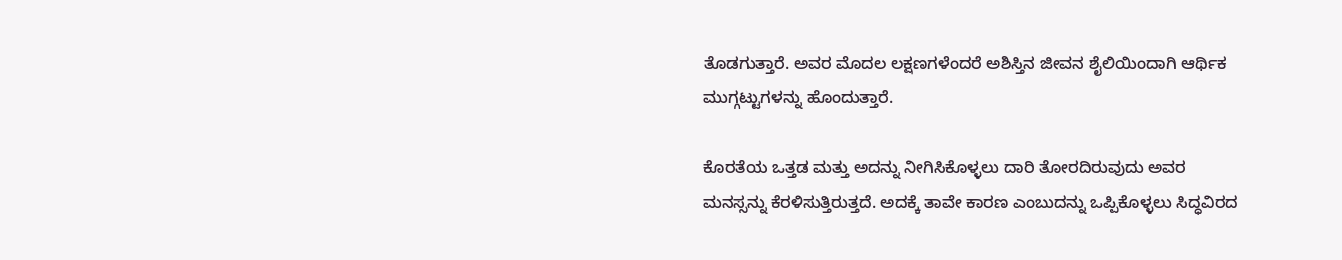ತೊಡಗುತ್ತಾರೆ. ಅವರ ಮೊದಲ ಲಕ್ಷಣಗಳೆಂದರೆ ಅಶಿಸ್ತಿನ ಜೀವನ ಶೈಲಿಯಿಂದಾಗಿ ಆರ್ಥಿಕ ಮುಗ್ಗಟ್ಟುಗಳನ್ನು ಹೊಂದುತ್ತಾರೆ.

ಕೊರತೆಯ ಒತ್ತಡ ಮತ್ತು ಅದನ್ನು ನೀಗಿಸಿಕೊಳ್ಳಲು ದಾರಿ ತೋರದಿರುವುದು ಅವರ ಮನಸ್ಸನ್ನು ಕೆರಳಿಸುತ್ತಿರುತ್ತದೆ. ಅದಕ್ಕೆ ತಾವೇ ಕಾರಣ ಎಂಬುದನ್ನು ಒಪ್ಪಿಕೊಳ್ಳಲು ಸಿದ್ಧವಿರದ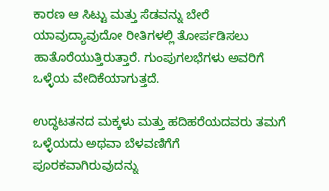ಕಾರಣ ಆ ಸಿಟ್ಟು ಮತ್ತು ಸೆಡವನ್ನು ಬೇರೆ ಯಾವುದ್ಯಾವುದೋ ರೀತಿಗಳಲ್ಲಿ ತೋರ್ಪಡಿಸಲು ಹಾತೊರೆಯುತ್ತಿರುತ್ತಾರೆ. ಗುಂಪುಗಲಭೆಗಳು ಅವರಿಗೆ ಒಳ್ಳೆಯ ವೇದಿಕೆಯಾಗುತ್ತದೆ.

ಉದ್ಧಟತನದ ಮಕ್ಕಳು ಮತ್ತು ಹದಿಹರೆಯದವರು ತಮಗೆ ಒಳ್ಳೆಯದು ಅಥವಾ ಬೆಳವಣಿಗೆಗೆ ಪೂರಕವಾಗಿರುವುದನ್ನು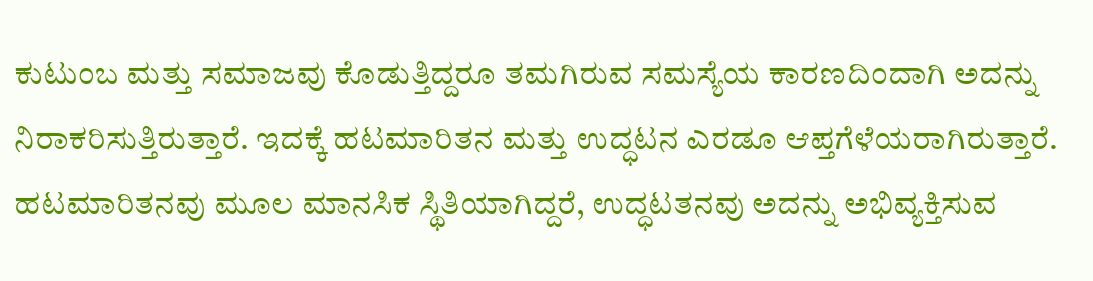ಕುಟುಂಬ ಮತ್ತು ಸಮಾಜವು ಕೊಡುತ್ತಿದ್ದರೂ ತಮಗಿರುವ ಸಮಸ್ಯೆಯ ಕಾರಣದಿಂದಾಗಿ ಅದನ್ನು ನಿರಾಕರಿಸುತ್ತಿರುತ್ತಾರೆ. ಇದಕ್ಕೆ ಹಟಮಾರಿತನ ಮತ್ತು ಉದ್ಧಟನ ಎರಡೂ ಆಪ್ತಗೆಳೆಯರಾಗಿರುತ್ತಾರೆ. ಹಟಮಾರಿತನವು ಮೂಲ ಮಾನಸಿಕ ಸ್ಥಿತಿಯಾಗಿದ್ದರೆ, ಉದ್ಧಟತನವು ಅದನ್ನು ಅಭಿವ್ಯಕ್ತಿಸುವ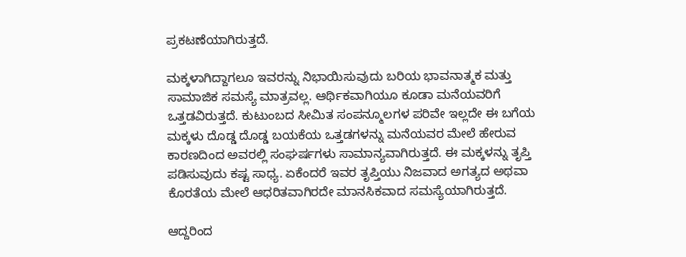ಪ್ರಕಟಣೆಯಾಗಿರುತ್ತದೆ.

ಮಕ್ಕಳಾಗಿದ್ದಾಗಲೂ ಇವರನ್ನು ನಿಭಾಯಿಸುವುದು ಬರಿಯ ಭಾವನಾತ್ಮಕ ಮತ್ತು ಸಾಮಾಜಿಕ ಸಮಸ್ಯೆ ಮಾತ್ರವಲ್ಲ. ಆರ್ಥಿಕವಾಗಿಯೂ ಕೂಡಾ ಮನೆಯವರಿಗೆ ಒತ್ತಡವಿರುತ್ತದೆ. ಕುಟುಂಬದ ಸೀಮಿತ ಸಂಪನ್ಮೂಲಗಳ ಪರಿವೇ ಇಲ್ಲದೇ ಈ ಬಗೆಯ ಮಕ್ಕಳು ದೊಡ್ಡ ದೊಡ್ಡ ಬಯಕೆಯ ಒತ್ತಡಗಳನ್ನು ಮನೆಯವರ ಮೇಲೆ ಹೇರುವ ಕಾರಣದಿಂದ ಅವರಲ್ಲಿ ಸಂಘರ್ಷಗಳು ಸಾಮಾನ್ಯವಾಗಿರುತ್ತದೆ. ಈ ಮಕ್ಕಳನ್ನು ತೃಪ್ತಿ ಪಡಿಸುವುದು ಕಷ್ಟ ಸಾಧ್ಯ. ಏಕೆಂದರೆ ಇವರ ತೃಪ್ತಿಯು ನಿಜವಾದ ಅಗತ್ಯದ ಅಥವಾ ಕೊರತೆಯ ಮೇಲೆ ಆಧರಿತವಾಗಿರದೇ ಮಾನಸಿಕವಾದ ಸಮಸ್ಯೆಯಾಗಿರುತ್ತದೆ.

ಆದ್ದರಿಂದ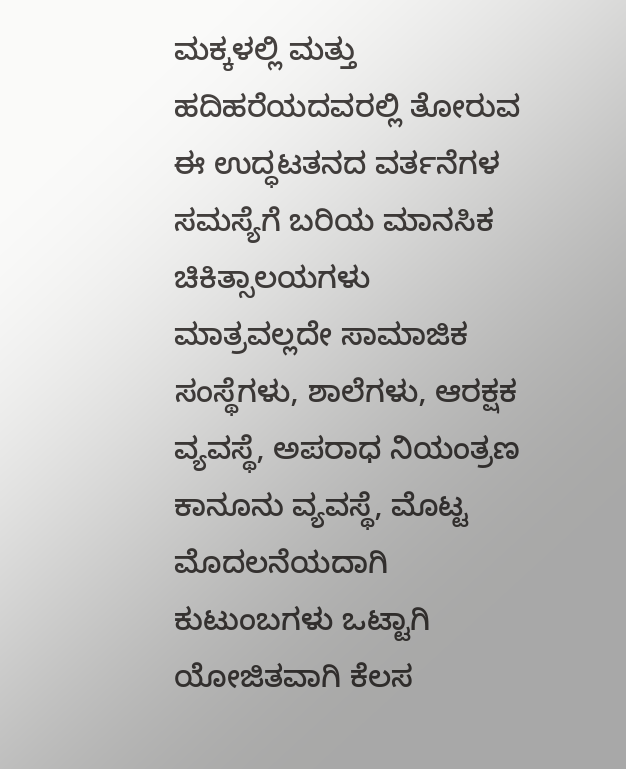ಮಕ್ಕಳಲ್ಲಿ ಮತ್ತು ಹದಿಹರೆಯದವರಲ್ಲಿ ತೋರುವ ಈ ಉದ್ಧಟತನದ ವರ್ತನೆಗಳ ಸಮಸ್ಯೆಗೆ ಬರಿಯ ಮಾನಸಿಕ ಚಿಕಿತ್ಸಾಲಯಗಳು ಮಾತ್ರವಲ್ಲದೇ ಸಾಮಾಜಿಕ ಸಂಸ್ಥೆಗಳು, ಶಾಲೆಗಳು, ಆರಕ್ಷಕ ವ್ಯವಸ್ಥೆ, ಅಪರಾಧ ನಿಯಂತ್ರಣ ಕಾನೂನು ವ್ಯವಸ್ಥೆ, ಮೊಟ್ಟ ಮೊದಲನೆಯದಾಗಿ ಕುಟುಂಬಗಳು ಒಟ್ಟಾಗಿ ಯೋಜಿತವಾಗಿ ಕೆಲಸ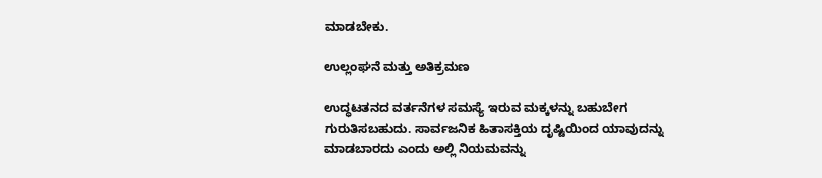ಮಾಡಬೇಕು.

ಉಲ್ಲಂಘನೆ ಮತ್ತು ಅತಿಕ್ರಮಣ

ಉದ್ಧಟತನದ ವರ್ತನೆಗಳ ಸಮಸ್ಯೆ ಇರುವ ಮಕ್ಕಳನ್ನು ಬಹುಬೇಗ ಗುರುತಿಸಬಹುದು. ಸಾರ್ವಜನಿಕ ಹಿತಾಸಕ್ತಿಯ ದೃಷ್ಟಿಯಿಂದ ಯಾವುದನ್ನು ಮಾಡಬಾರದು ಎಂದು ಅಲ್ಲಿ ನಿಯಮವನ್ನು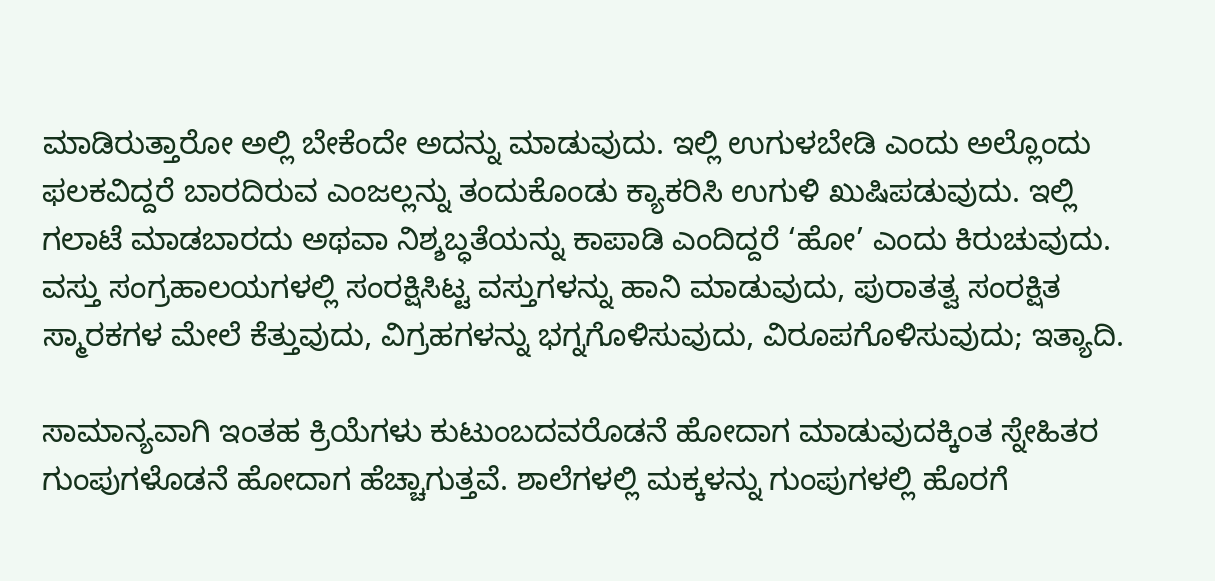ಮಾಡಿರುತ್ತಾರೋ ಅಲ್ಲಿ ಬೇಕೆಂದೇ ಅದನ್ನು ಮಾಡುವುದು. ಇಲ್ಲಿ ಉಗುಳಬೇಡಿ ಎಂದು ಅಲ್ಲೊಂದು ಫಲಕವಿದ್ದರೆ ಬಾರದಿರುವ ಎಂಜಲ್ಲನ್ನು ತಂದುಕೊಂಡು ಕ್ಯಾಕರಿಸಿ ಉಗುಳಿ ಖುಷಿಪಡುವುದು. ಇಲ್ಲಿ ಗಲಾಟೆ ಮಾಡಬಾರದು ಅಥವಾ ನಿಶ್ಶಬ್ಧತೆಯನ್ನು ಕಾಪಾಡಿ ಎಂದಿದ್ದರೆ ‘ಹೋ’ ಎಂದು ಕಿರುಚುವುದು. ವಸ್ತು ಸಂಗ್ರಹಾಲಯಗಳಲ್ಲಿ ಸಂರಕ್ಷಿಸಿಟ್ಟ ವಸ್ತುಗಳನ್ನು ಹಾನಿ ಮಾಡುವುದು, ಪುರಾತತ್ವ ಸಂರಕ್ಷಿತ ಸ್ಮಾರಕಗಳ ಮೇಲೆ ಕೆತ್ತುವುದು, ವಿಗ್ರಹಗಳನ್ನು ಭಗ್ನಗೊಳಿಸುವುದು, ವಿರೂಪಗೊಳಿಸುವುದು; ಇತ್ಯಾದಿ.

ಸಾಮಾನ್ಯವಾಗಿ ಇಂತಹ ಕ್ರಿಯೆಗಳು ಕುಟುಂಬದವರೊಡನೆ ಹೋದಾಗ ಮಾಡುವುದಕ್ಕಿಂತ ಸ್ನೇಹಿತರ ಗುಂಪುಗಳೊಡನೆ ಹೋದಾಗ ಹೆಚ್ಚಾಗುತ್ತವೆ. ಶಾಲೆಗಳಲ್ಲಿ ಮಕ್ಕಳನ್ನು ಗುಂಪುಗಳಲ್ಲಿ ಹೊರಗೆ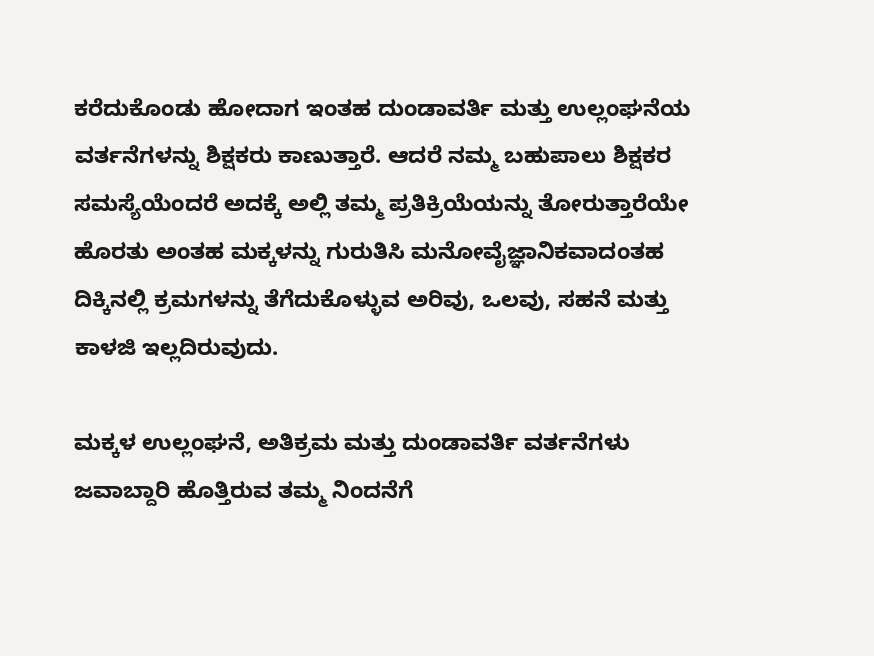ಕರೆದುಕೊಂಡು ಹೋದಾಗ ಇಂತಹ ದುಂಡಾವರ್ತಿ ಮತ್ತು ಉಲ್ಲಂಘನೆಯ ವರ್ತನೆಗಳನ್ನು ಶಿಕ್ಷಕರು ಕಾಣುತ್ತಾರೆ. ಆದರೆ ನಮ್ಮ ಬಹುಪಾಲು ಶಿಕ್ಷಕರ ಸಮಸ್ಯೆಯೆಂದರೆ ಅದಕ್ಕೆ ಅಲ್ಲಿ ತಮ್ಮ ಪ್ರತಿಕ್ರಿಯೆಯನ್ನು ತೋರುತ್ತಾರೆಯೇ ಹೊರತು ಅಂತಹ ಮಕ್ಕಳನ್ನು ಗುರುತಿಸಿ ಮನೋವೈಜ್ಞಾನಿಕವಾದಂತಹ ದಿಕ್ಕಿನಲ್ಲಿ ಕ್ರಮಗಳನ್ನು ತೆಗೆದುಕೊಳ್ಳುವ ಅರಿವು, ಒಲವು, ಸಹನೆ ಮತ್ತು ಕಾಳಜಿ ಇಲ್ಲದಿರುವುದು.

ಮಕ್ಕಳ ಉಲ್ಲಂಘನೆ, ಅತಿಕ್ರಮ ಮತ್ತು ದುಂಡಾವರ್ತಿ ವರ್ತನೆಗಳು ಜವಾಬ್ದಾರಿ ಹೊತ್ತಿರುವ ತಮ್ಮ ನಿಂದನೆಗೆ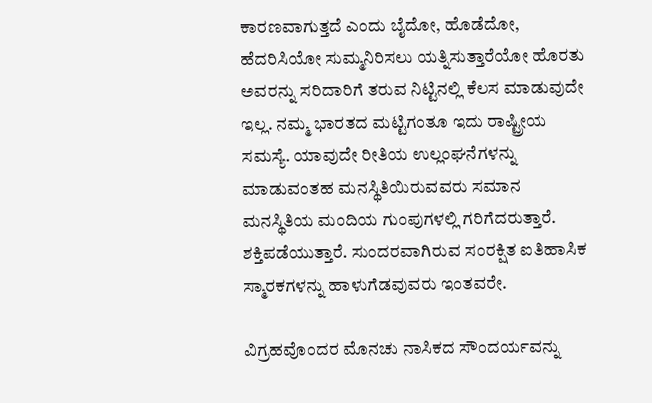ಕಾರಣವಾಗುತ್ತದೆ ಎಂದು ಬೈದೋ, ಹೊಡೆದೋ, ಹೆದರಿಸಿಯೋ ಸುಮ್ಮನಿರಿಸಲು ಯತ್ನಿಸುತ್ತಾರೆಯೋ ಹೊರತು ಅವರನ್ನು ಸರಿದಾರಿಗೆ ತರುವ ನಿಟ್ಟಿನಲ್ಲಿ ಕೆಲಸ ಮಾಡುವುದೇ ಇಲ್ಲ. ನಮ್ಮ ಭಾರತದ ಮಟ್ಟಿಗಂತೂ ಇದು ರಾಷ್ಟ್ರೀಯ ಸಮಸ್ಯೆ. ಯಾವುದೇ ರೀತಿಯ ಉಲ್ಲಂಘನೆಗಳನ್ನು ಮಾಡುವಂತಹ ಮನಸ್ಥಿತಿಯಿರುವವರು ಸಮಾನ ಮನಸ್ಥಿತಿಯ ಮಂದಿಯ ಗುಂಪುಗಳಲ್ಲಿ ಗರಿಗೆದರುತ್ತಾರೆ. ಶಕ್ತಿಪಡೆಯುತ್ತಾರೆ. ಸುಂದರವಾಗಿರುವ ಸಂರಕ್ಷಿತ ಐತಿಹಾಸಿಕ ಸ್ಮಾರಕಗಳನ್ನು ಹಾಳುಗೆಡವುವರು ಇಂತವರೇ.

ವಿಗ್ರಹವೊಂದರ ಮೊನಚು ನಾಸಿಕದ ಸೌಂದರ್ಯವನ್ನು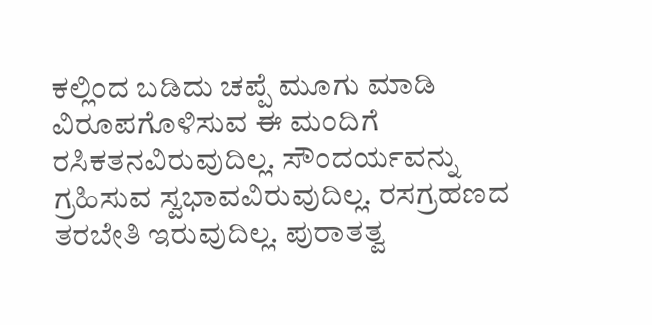ಕಲ್ಲಿಂದ ಬಡಿದು ಚಪ್ಪೆ ಮೂಗು ಮಾಡಿ ವಿರೂಪಗೊಳಿಸುವ ಈ ಮಂದಿಗೆ ರಸಿಕತನವಿರುವುದಿಲ್ಲ. ಸೌಂದರ್ಯವನ್ನು ಗ್ರಹಿಸುವ ಸ್ವಭಾವವಿರುವುದಿಲ್ಲ. ರಸಗ್ರಹಣದ ತರಬೇತಿ ಇರುವುದಿಲ್ಲ. ಪುರಾತತ್ವ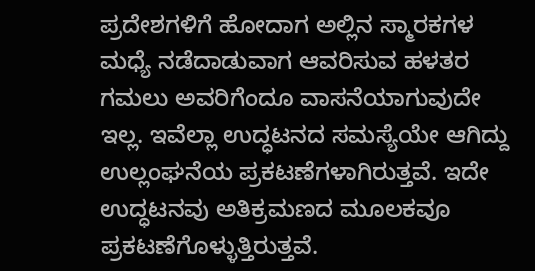ಪ್ರದೇಶಗಳಿಗೆ ಹೋದಾಗ ಅಲ್ಲಿನ ಸ್ಮಾರಕಗಳ ಮಧ್ಯೆ ನಡೆದಾಡುವಾಗ ಆವರಿಸುವ ಹಳತರ ಗಮಲು ಅವರಿಗೆಂದೂ ವಾಸನೆಯಾಗುವುದೇ ಇಲ್ಲ. ಇವೆಲ್ಲಾ ಉದ್ಧಟನದ ಸಮಸ್ಯೆಯೇ ಆಗಿದ್ದು ಉಲ್ಲಂಘನೆಯ ಪ್ರಕಟಣೆಗಳಾಗಿರುತ್ತವೆ. ಇದೇ ಉದ್ಧಟನವು ಅತಿಕ್ರಮಣದ ಮೂಲಕವೂ ಪ್ರಕಟಣೆಗೊಳ್ಳುತ್ತಿರುತ್ತವೆ.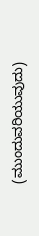(ಮುಂದುವರಿಯುವುದು)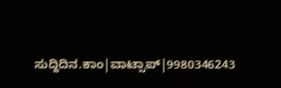ಸುದ್ದಿದಿನ.ಕಾಂ|ವಾಟ್ಸಾಪ್|9980346243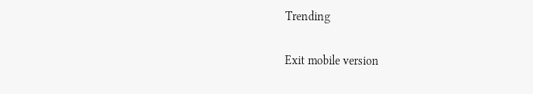Trending

Exit mobile version